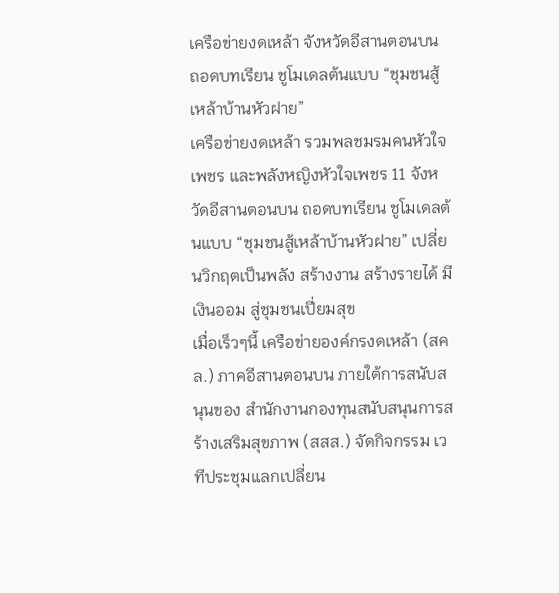เครือข่ายงดเหล้า จังหวัดอีสานตอนบน ถอดบทเรียน ชูโมเดลต้นแบบ “ชุมชนสู้เหล้าบ้านหัวฝาย”
เครือข่ายงดเหล้า รวมพลชมรมคนหัวใจเพชร และพลังหญิงหัวใจเพชร 11 จังหวัดอีสานตอนบน ถอดบทเรียน ชูโมเดลต้นแบบ “ชุมชนสู้เหล้าบ้านหัวฝาย” เปลี่ยนวิกฤตเป็นพลัง สร้างงาน สร้างรายได้ มีเงินออม สู่ชุมชนเปี่ยมสุข
เมื่อเร็วๆนี้ เครือข่ายองค์กรงดเหล้า (สคล.) ภาคอีสานตอนบน ภายใต้การสนับสนุนของ สำนักงานกองทุนสนับสนุนการสร้างเสริมสุขภาพ (สสส.) จัดกิจกรรม เวทีประชุมแลกเปลี่ยน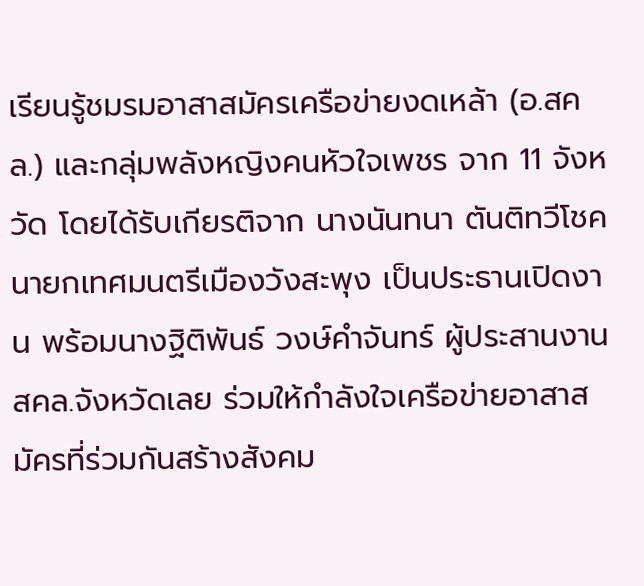เรียนรู้ชมรมอาสาสมัครเครือข่ายงดเหล้า (อ.สคล.) และกลุ่มพลังหญิงคนหัวใจเพชร จาก 11 จังหวัด โดยได้รับเกียรติจาก นางนันทนา ตันติทวีโชค นายกเทศมนตรีเมืองวังสะพุง เป็นประธานเปิดงาน พร้อมนางฐิติพันธ์ วงษ์คำจันทร์ ผู้ประสานงาน สคล.จังหวัดเลย ร่วมให้กำลังใจเครือข่ายอาสาสมัครที่ร่วมกันสร้างสังคม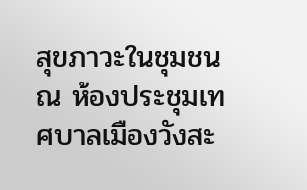สุขภาวะในชุมชน ณ ห้องประชุมเทศบาลเมืองวังสะ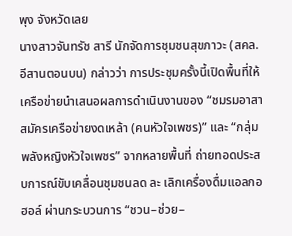พุง จังหวัดเลย
นางสาวจันทรัช สารี นักจัดการชุมชนสุขภาวะ (สคล.อีสานตอนบน) กล่าวว่า การประชุมครั้งนี้เปิดพื้นที่ให้เครือข่ายนำเสนอผลการดำเนินงานของ “ชมรมอาสาสมัครเครือข่ายงดเหล้า (คนหัวใจเพชร)” และ “กลุ่มพลังหญิงหัวใจเพชร” จากหลายพื้นที่ ถ่ายทอดประสบการณ์ขับเคลื่อนชุมชนลด ละ เลิกเครื่องดื่มแอลกอฮอล์ ผ่านกระบวนการ “ชวน–ช่วย–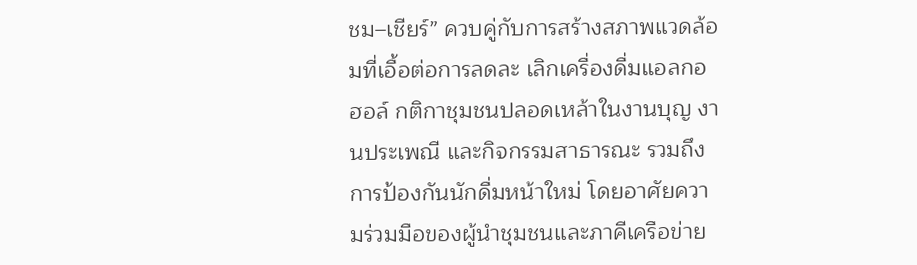ชม–เชียร์” ควบคู่กับการสร้างสภาพแวดล้อมที่เอื้อต่อการลดละ เลิกเครื่องดื่มแอลกอฮอล์ กติกาชุมชนปลอดเหล้าในงานบุญ งานประเพณี และกิจกรรมสาธารณะ รวมถึงการป้องกันนักดื่มหน้าใหม่ โดยอาศัยความร่วมมือของผู้นำชุมชนและภาคีเครือข่าย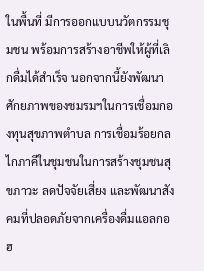ในพื้นที่ มีการออกแบบนวัตกรรมชุมชน พร้อมการสร้างอาชีพให้ผู้ที่เลิกดื่มได้สำเร็จ นอกจากนี้ยังพัฒนาศักยภาพของชมรมฯในการเชื่อมกองทุนสุขภาพตำบล การเชื่อมร้อยกลไกภาคีในชุมชนในการสร้างชุมชนสุขภาวะ ลดปัจจัยเสี่ยง และพัฒนาสังคมที่ปลอดภัยจากเครื่องดื่มแอลกอฮ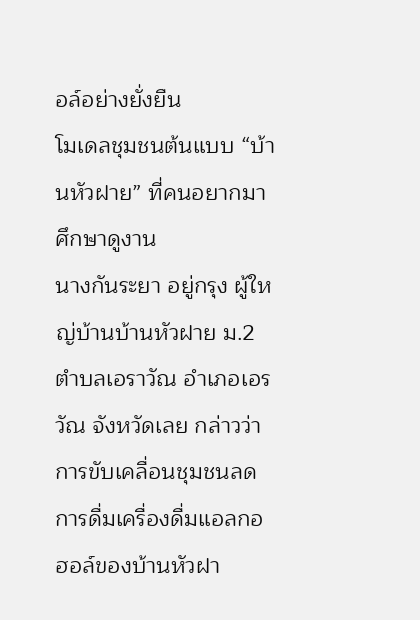อล์อย่างยั่งยืน
โมเดลชุมชนต้นแบบ “บ้านหัวฝาย” ที่คนอยากมาศึกษาดูงาน
นางกันระยา อยู่กรุง ผู้ใหญ่บ้านบ้านหัวฝาย ม.2 ตำบลเอราวัณ อำเภอเอรวัณ จังหวัดเลย กล่าวว่า การขับเคลื่อนชุมชนลดการดื่มเครื่องดื่มแอลกอฮอล์ของบ้านหัวฝา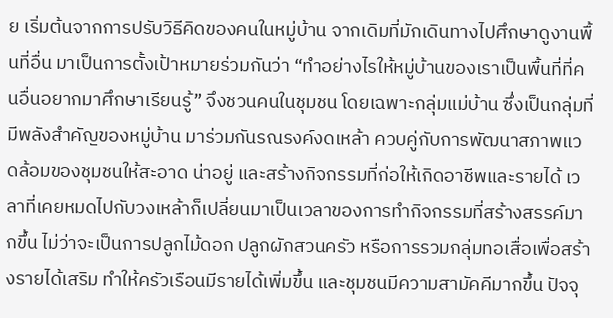ย เริ่มต้นจากการปรับวิธีคิดของคนในหมู่บ้าน จากเดิมที่มักเดินทางไปศึกษาดูงานพื้นที่อื่น มาเป็นการตั้งเป้าหมายร่วมกันว่า “ทำอย่างไรให้หมู่บ้านของเราเป็นพื้นที่ที่คนอื่นอยากมาศึกษาเรียนรู้” จึงชวนคนในชุมชน โดยเฉพาะกลุ่มแม่บ้าน ซึ่งเป็นกลุ่มที่มีพลังสำคัญของหมู่บ้าน มาร่วมกันรณรงค์งดเหล้า ควบคู่กับการพัฒนาสภาพแวดล้อมของชุมชนให้สะอาด น่าอยู่ และสร้างกิจกรรมที่ก่อให้เกิดอาชีพและรายได้ เวลาที่เคยหมดไปกับวงเหล้าก็เปลี่ยนมาเป็นเวลาของการทำกิจกรรมที่สร้างสรรค์มากขึ้น ไม่ว่าจะเป็นการปลูกไม้ดอก ปลูกผักสวนครัว หรือการรวมกลุ่มทอเสื่อเพื่อสร้างรายได้เสริม ทำให้ครัวเรือนมีรายได้เพิ่มขึ้น และชุมชนมีความสามัคคีมากขึ้น ปัจจุ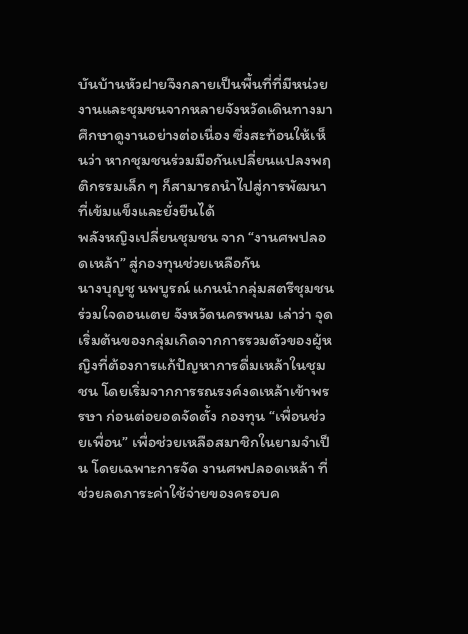บันบ้านหัวฝายจึงกลายเป็นพื้นที่ที่มีหน่วยงานและชุมชนจากหลายจังหวัดเดินทางมาศึกษาดูงานอย่างต่อเนื่อง ซึ่งสะท้อนให้เห็นว่า หากชุมชนร่วมมือกันเปลี่ยนแปลงพฤติกรรมเล็ก ๆ ก็สามารถนำไปสู่การพัฒนาที่เข้มแข็งและยั่งยืนได้
พลังหญิงเปลี่ยนชุมชน จาก “งานศพปลอดเหล้า” สู่กองทุนช่วยเหลือกัน
นางบุญชู นพบูรณ์ แกนนำกลุ่มสตรีชุมชนร่วมใจดอนเตย จังหวัดนครพนม เล่าว่า จุดเริ่มต้นของกลุ่มเกิดจากการรวมตัวของผู้หญิงที่ต้องการแก้ปัญหาการดื่มเหล้าในชุมชน โดยเริ่มจากการรณรงค์งดเหล้าเข้าพรรษา ก่อนต่อยอดจัดตั้ง กองทุน “เพื่อนช่วยเพื่อน” เพื่อช่วยเหลือสมาชิกในยามจำเป็น โดยเฉพาะการจัด งานศพปลอดเหล้า ที่ช่วยลดภาระค่าใช้จ่ายของครอบค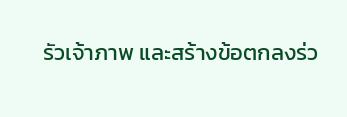รัวเจ้าภาพ และสร้างข้อตกลงร่ว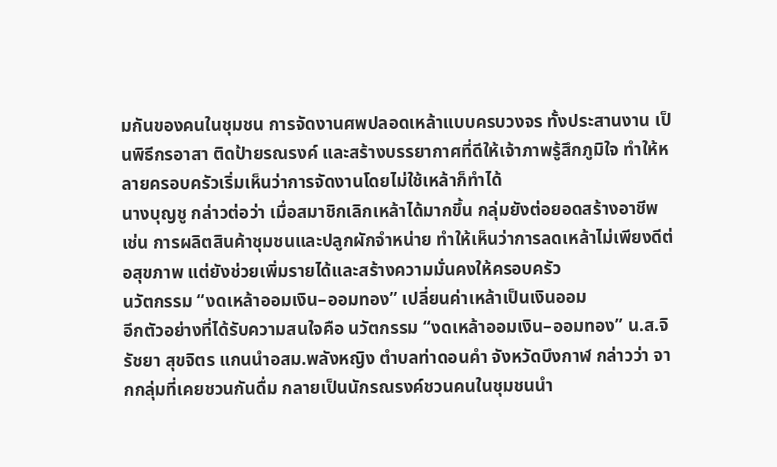มกันของคนในชุมชน การจัดงานศพปลอดเหล้าแบบครบวงจร ทั้งประสานงาน เป็นพิธีกรอาสา ติดป้ายรณรงค์ และสร้างบรรยากาศที่ดีให้เจ้าภาพรู้สึกภูมิใจ ทำให้หลายครอบครัวเริ่มเห็นว่าการจัดงานโดยไม่ใช้เหล้าก็ทำได้
นางบุญชู กล่าวต่อว่า เมื่อสมาชิกเลิกเหล้าได้มากขึ้น กลุ่มยังต่อยอดสร้างอาชีพ เช่น การผลิตสินค้าชุมชนและปลูกผักจำหน่าย ทำให้เห็นว่าการลดเหล้าไม่เพียงดีต่อสุขภาพ แต่ยังช่วยเพิ่มรายได้และสร้างความมั่นคงให้ครอบครัว
นวัตกรรม “งดเหล้าออมเงิน–ออมทอง” เปลี่ยนค่าเหล้าเป็นเงินออม
อีกตัวอย่างที่ได้รับความสนใจคือ นวัตกรรม “งดเหล้าออมเงิน–ออมทอง” น.ส.จิรัชยา สุขจิตร แกนนำอสม.พลังหญิง ตำบลท่าดอนคำ จังหวัดบึงกาฬ กล่าวว่า จากกลุ่มที่เคยชวนกันดื่ม กลายเป็นนักรณรงค์ชวนคนในชุมชนนำ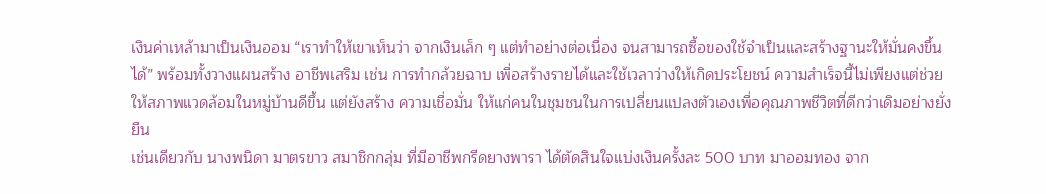เงินค่าเหล้ามาเป็นเงินออม “เราทำให้เขาเห็นว่า จากเงินเล็ก ๆ แต่ทำอย่างต่อเนื่อง จนสามารถซื้อของใช้จำเป็นและสร้างฐานะให้มั่นคงขึ้นได้” พร้อมทั้งวางแผนสร้าง อาชีพเสริม เช่น การทำกล้วยฉาบ เพื่อสร้างรายได้และใช้เวลาว่างให้เกิดประโยชน์ ความสำเร็จนี้ไม่เพียงแต่ช่วยให้สภาพแวดล้อมในหมู่บ้านดีขึ้น แต่ยังสร้าง ความเชื่อมั่น ให้แก่คนในชุมชนในการเปลี่ยนแปลงตัวเองเพื่อคุณภาพชีวิตที่ดีกว่าเดิมอย่างยั่งยืน
เช่นเดียวกับ นางพนิดา มาตรขาว สมาชิกกลุ่ม ที่มีอาชีพกรีดยางพารา ได้ตัดสินใจแบ่งเงินครั้งละ 500 บาท มาออมทอง จาก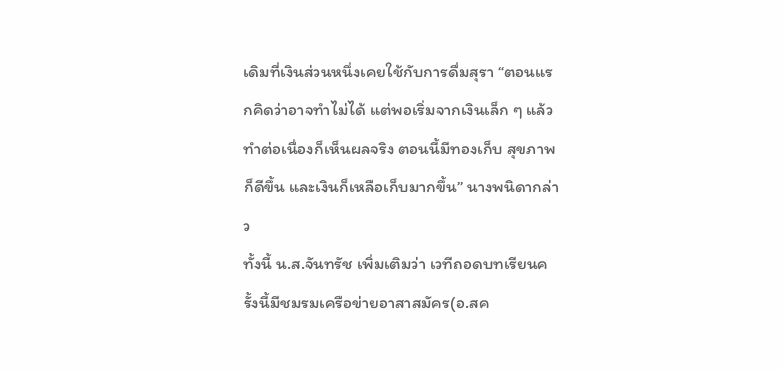เดิมที่เงินส่วนหนึ่งเคยใช้กับการดื่มสุรา “ตอนแรกคิดว่าอาจทำไม่ได้ แต่พอเริ่มจากเงินเล็ก ๆ แล้วทำต่อเนื่องก็เห็นผลจริง ตอนนี้มีทองเก็บ สุขภาพก็ดีขึ้น และเงินก็เหลือเก็บมากขึ้น” นางพนิดากล่าว
ทั้งนี้ น.ส.จันทรัช เพิ่มเติมว่า เวทีถอดบทเรียนครั้งนี้มีชมรมเครือข่ายอาสาสมัคร(อ.สค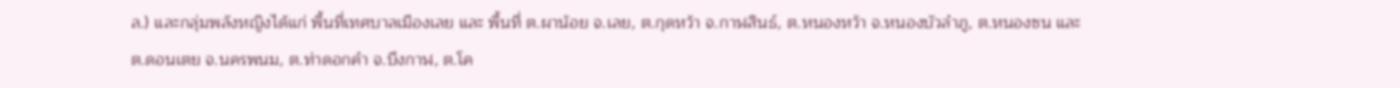ล.) และกลุ่มพลังหญิงได้แก่ พื้นที่เทศบาลเมืองเลย และ พื้นที่ ต.ผาน้อย จ.เลย, ต.กุดหว้า จ.กาฬสินธ์, ต.หนองหว้า จ.หนองบัวลำภู, ต.หนองซน และ ต.ดอนเตย จ.นครพนม, ต.ท่าดอกคำ จ.บึงกาฬ, ต.โค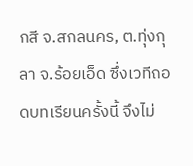กสี จ.สกลนคร, ต.ทุ่งกุลา จ.ร้อยเอ็ด ซึ่งเวทีถอดบทเรียนครั้งนี้ จึงไม่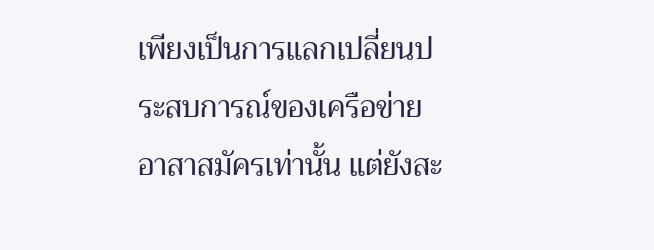เพียงเป็นการแลกเปลี่ยนประสบการณ์ของเครือข่ายอาสาสมัครเท่านั้น แต่ยังสะ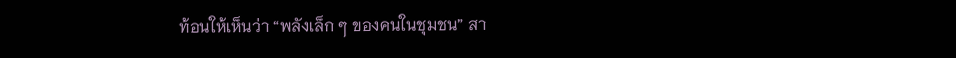ท้อนให้เห็นว่า “พลังเล็ก ๆ ของคนในชุมชน” สา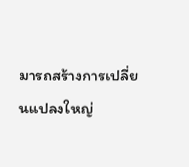มารถสร้างการเปลี่ยนแปลงใหญ่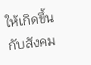ให้เกิดขึ้นกับสังคม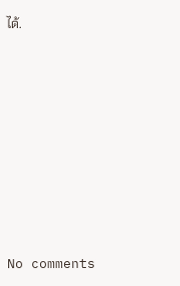ได้.








No comments